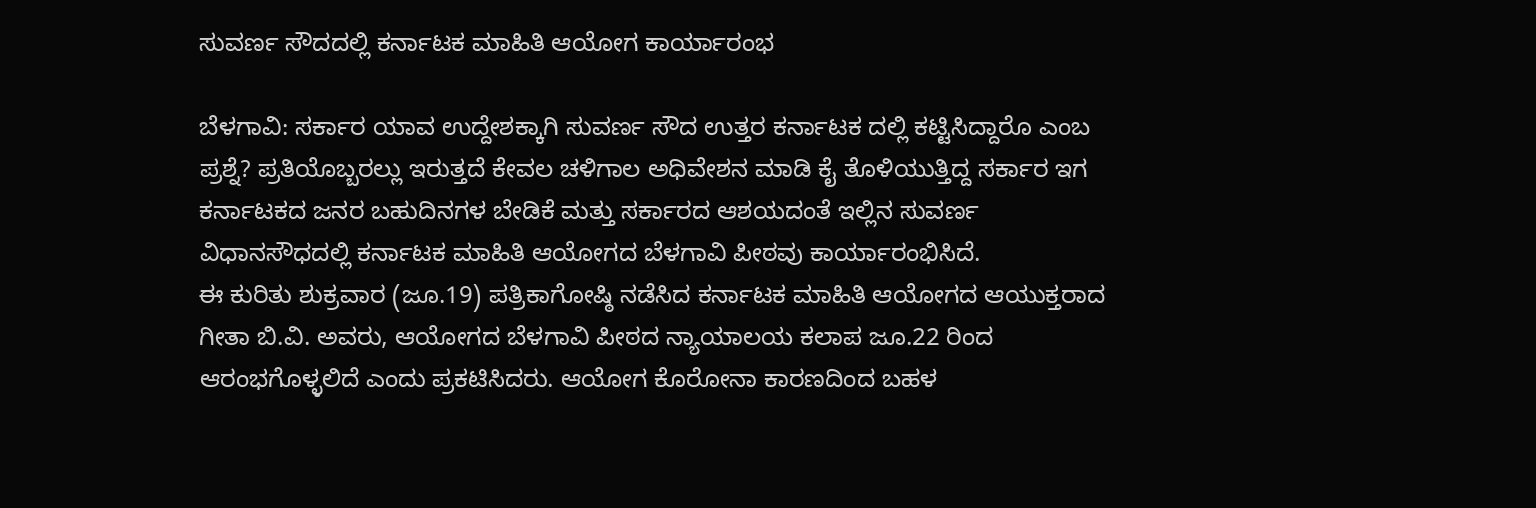ಸುವರ್ಣ ಸೌದದಲ್ಲಿ ಕರ್ನಾಟಕ ಮಾಹಿತಿ ಆಯೋಗ ಕಾರ್ಯಾರಂಭ

ಬೆಳಗಾವಿ: ಸರ್ಕಾರ ಯಾವ ಉದ್ದೇಶಕ್ಕಾಗಿ ಸುವರ್ಣ ಸೌದ ಉತ್ತರ ಕರ್ನಾಟಕ ದಲ್ಲಿ ಕಟ್ಟಿಸಿದ್ದಾರೊ ಎಂಬ ಪ್ರಶ್ನೆ? ಪ್ರತಿಯೊಬ್ಬರಲ್ಲು ಇರುತ್ತದೆ ಕೇವಲ ಚಳಿಗಾಲ ಅಧಿವೇಶನ ಮಾಡಿ ಕೈ ತೊಳಿಯುತ್ತಿದ್ದ ಸರ್ಕಾರ ಇಗ ಕರ್ನಾಟಕದ ಜನರ ಬಹುದಿನಗಳ ಬೇಡಿಕೆ ಮತ್ತು ಸರ್ಕಾರದ ಆಶಯದಂತೆ ಇಲ್ಲಿನ ಸುವರ್ಣ ವಿಧಾನಸೌಧದಲ್ಲಿ ಕರ್ನಾಟಕ ಮಾಹಿತಿ ಆಯೋಗದ ಬೆಳಗಾವಿ ಪೀಠವು ಕಾರ್ಯಾರಂಭಿಸಿದೆ.
ಈ ಕುರಿತು ಶುಕ್ರವಾರ (ಜೂ.19) ಪತ್ರಿಕಾಗೋಷ್ಠಿ ನಡೆಸಿದ ಕರ್ನಾಟಕ ಮಾಹಿತಿ ಆಯೋಗದ ಆಯುಕ್ತರಾದ ಗೀತಾ ಬಿ.ವಿ. ಅವರು, ಆಯೋಗದ ಬೆಳಗಾವಿ ಪೀಠದ ನ್ಯಾಯಾಲಯ ಕಲಾಪ ಜೂ.22 ರಿಂದ ಆರಂಭಗೊಳ್ಳಲಿದೆ ಎಂದು ಪ್ರಕಟಿಸಿದರು. ಆಯೋಗ ಕೊರೋನಾ ಕಾರಣದಿಂದ ಬಹಳ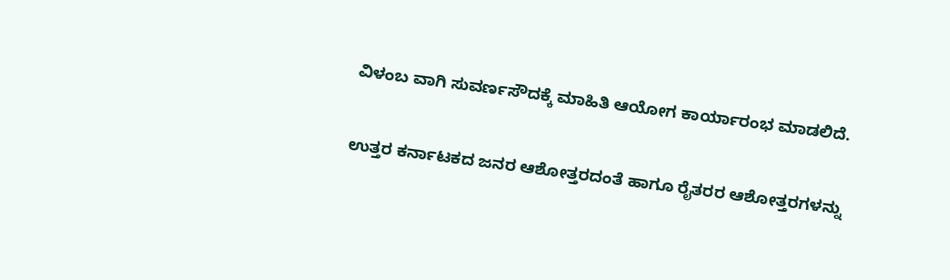ವಿಳಂಬ ವಾಗಿ ಸುವರ್ಣಸೌದಕ್ಕೆ ಮಾಹಿತಿ ಆಯೋಗ ಕಾರ್ಯಾರಂಭ ಮಾಡಲಿದೆ.

ಉತ್ತರ ಕರ್ನಾಟಕದ ಜನರ ಆಶೋತ್ತರದಂತೆ ಹಾಗೂ ರೈತರರ ಆಶೋತ್ತರಗಳನ್ನು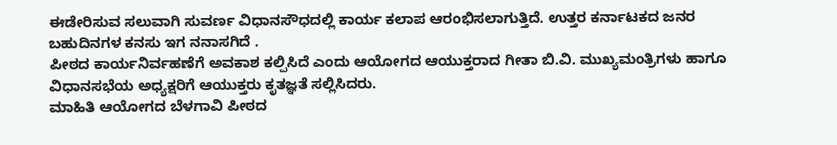ಈಡೇರಿಸುವ ಸಲುವಾಗಿ ಸುವರ್ಣ ವಿಧಾನಸೌಧದಲ್ಲಿ ಕಾರ್ಯ ಕಲಾಪ ಆರಂಭಿಸಲಾಗುತ್ತಿದೆ. ಉತ್ತರ ಕರ್ನಾಟಕದ ಜನರ ಬಹುದಿನಗಳ ಕನಸು ಇಗ ನನಾಸಗಿದೆ .
ಪೀಠದ ಕಾರ್ಯನಿರ್ವಹಣೆಗೆ ಅವಕಾಶ ಕಲ್ಪಿಸಿದೆ ಎಂದು ಆಯೋಗದ ಆಯುಕ್ತರಾದ ಗೀತಾ ಬಿ.ವಿ. ಮುಖ್ಯಮಂತ್ರಿಗಳು ಹಾಗೂ ವಿಧಾನಸಭೆಯ ಅಧ್ಯಕ್ಷರಿಗೆ ಆಯುಕ್ತರು ಕೃತಜ್ಞತೆ ಸಲ್ಲಿಸಿದರು.
ಮಾಹಿತಿ ಆಯೋಗದ ಬೆಳಗಾವಿ ಪೀಠದ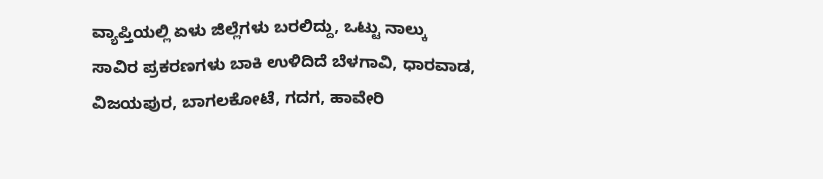ವ್ಯಾಪ್ತಿಯಲ್ಲಿ ಏಳು ಜಿಲ್ಲೆಗಳು ಬರಲಿದ್ದು, ಒಟ್ಟು ನಾಲ್ಕು ಸಾವಿರ ಪ್ರಕರಣಗಳು ಬಾಕಿ ಉಳಿದಿದೆ ಬೆಳಗಾವಿ, ಧಾರವಾಡ, ವಿಜಯಪುರ, ಬಾಗಲಕೋಟೆ, ಗದಗ, ಹಾವೇರಿ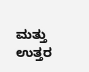ಮತ್ತು ಉತ್ತರ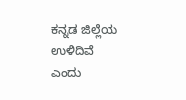ಕನ್ನಡ ಜಿಲ್ಲೆಯ ಉಳಿದಿವೆ ಎಂದು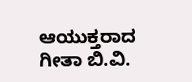ಆಯುಕ್ತರಾದ ಗೀತಾ ಬಿ‌.ವಿ.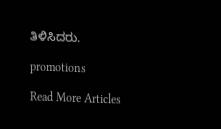ತಿಳಿಸಿದರು.

promotions

Read More Articles